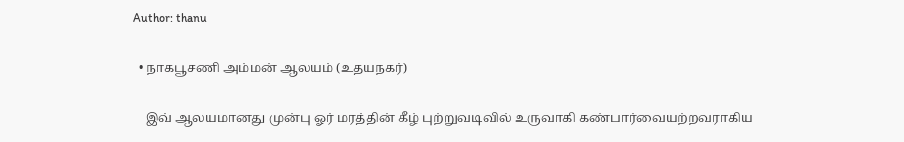Author: thanu

  • நாகபூசணி அம்மன் ஆலயம் (உதயநகர்)

    இவ் ஆலயமானது முன்பு ஓர் மரத்தின் கீழ் புற்றுவடிவில் உருவாகி கண்பார்வையற்றவராகிய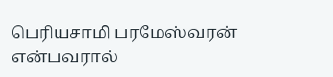பெரியசாமி பரமேஸ்வரன் என்பவரால்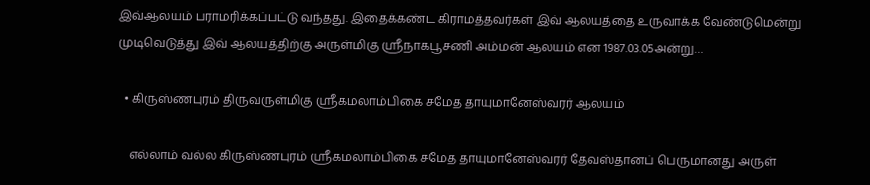இவ்ஆலயம் பராமரிக்கப்பட்டு வந்தது. இதைக்கண்ட கிராமத்தவர்கள் இவ் ஆலயத்தை உருவாக்க வேண்டுமென்று முடிவெடுத்து இவ் ஆலயத்திற்கு அருள்மிகு ஸ்ரீநாகபூசணி அம்மன் ஆலயம் என 1987.03.05அன்று…

  • கிருஸ்ணபுரம் திருவருள்மிகு ஸ்ரீகமலாம்பிகை சமேத தாயுமானேஸ்வரர் ஆலயம்

    எல்லாம் வல்ல கிருஸ்ணபுரம் ஸ்ரீகமலாம்பிகை சமேத தாயுமானேஸ்வரர் தேவஸ்தானப் பெருமானது அருள்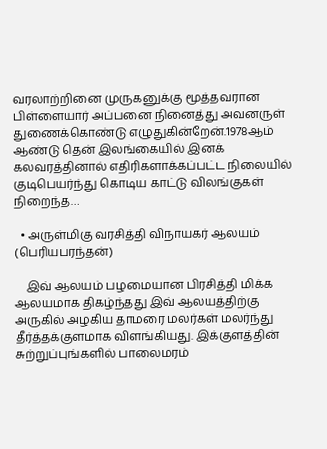வரலாற்றினை முருகனுக்கு மூத்தவரான பிள்ளையார் அப்பனை நினைத்து அவனருள் துணைக்கொண்டு எழுதுகின்றேன்.1978ஆம் ஆண்டு தென் இலங்கையில் இனக் கலவரத்தினால் எதிரிகளாக்கப்பட்ட நிலையில் குடிபெயர்ந்து கொடிய காட்டு விலங்குகள் நிறைந்த…

  • அருள்மிகு வரசித்தி விநாயகர் ஆலயம் (பெரியபரந்தன்)

    இவ் ஆலயம் பழமையான பிரசித்தி மிக்க ஆலயமாக திகழ்ந்தது இவ் ஆலயத்திற்கு அருகில் அழகிய தாமரை மலர்கள் மலர்ந்து தீர்த்தக்குளமாக விளங்கியது. இக்குளத்தின் சுற்றுப்புங்களில் பாலைமரம்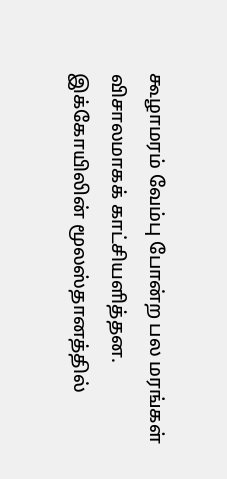கூழாமரம் வேம்பு போன்ற பல மரங்கள் விசாலமாகக் காட்சியளித்தன. இக்கோயிலின் மூலஸ்தானத்தில்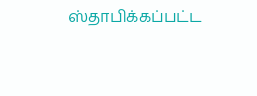ஸ்தாபிக்கப்பட்ட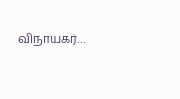விநாயகர்…